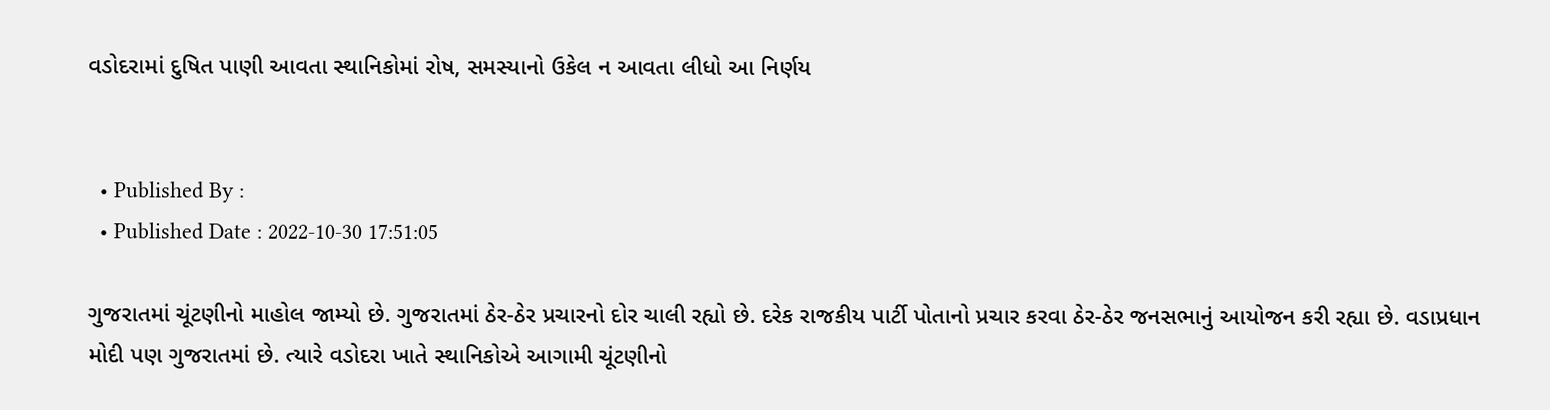વડોદરામાં દુષિત પાણી આવતા સ્થાનિકોમાં રોષ, સમસ્યાનો ઉકેલ ન આવતા લીધો આ નિર્ણય


  • Published By :
  • Published Date : 2022-10-30 17:51:05

ગુજરાતમાં ચૂંટણીનો માહોલ જામ્યો છે. ગુજરાતમાં ઠેર-ઠેર પ્રચારનો દોર ચાલી રહ્યો છે. દરેક રાજકીય પાર્ટી પોતાનો પ્રચાર કરવા ઠેર-ઠેર જનસભાનું આયોજન કરી રહ્યા છે. વડાપ્રધાન મોદી પણ ગુજરાતમાં છે. ત્યારે વડોદરા ખાતે સ્થાનિકોએ આગામી ચૂંટણીનો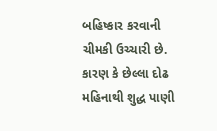બહિષ્કાર કરવાની ચીમકી ઉચ્ચારી છે. કારણ કે છેલ્લા દોઢ મહિનાથી શુદ્ધ પાણી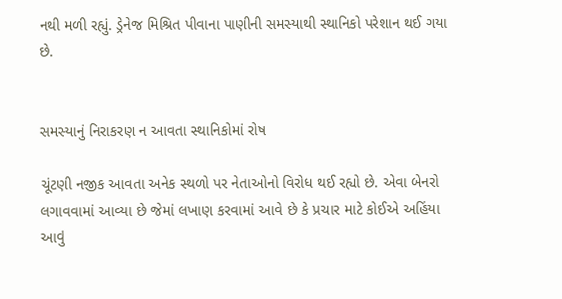નથી મળી રહ્યું. ડ્રેનેજ મિશ્રિત પીવાના પાણીની સમસ્યાથી સ્થાનિકો પરેશાન થઈ ગયા છે.


સમસ્યાનું નિરાકરણ ન આવતા સ્થાનિકોમાં રોષ

ચૂંટણી નજીક આવતા અનેક સ્થળો પર નેતાઓનો વિરોધ થઈ રહ્યો છે. એવા બેનરો લગાવવામાં આવ્યા છે જેમાં લખાણ કરવામાં આવે છે કે પ્રચાર માટે કોઈએ અહિંયા આવું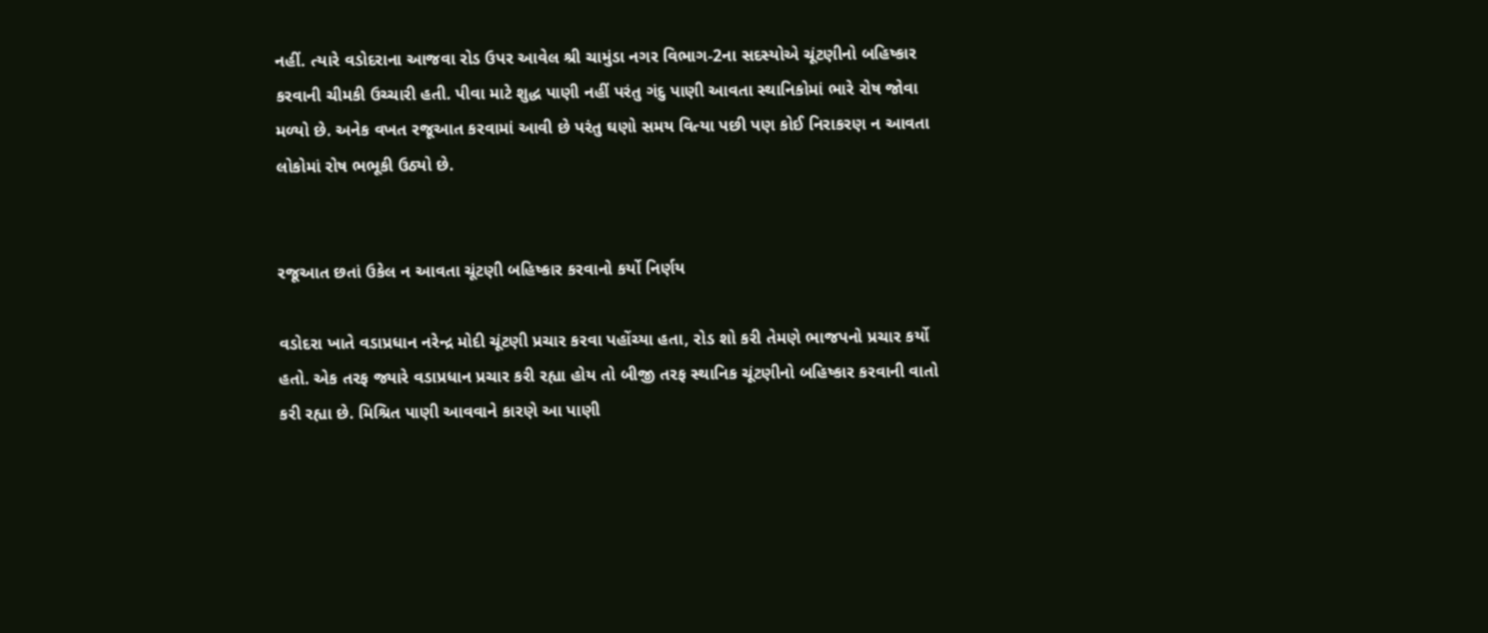નહીં. ત્યારે વડોદરાના આજવા રોડ ઉપર આવેલ શ્રી ચામુંડા નગર વિભાગ-2ના સદસ્યોએ ચૂંટણીનો બહિષ્કાર કરવાની ચીમકી ઉચ્ચારી હતી. પીવા માટે શુદ્ધ પાણી નહીં પરંતુ ગંદુ પાણી આવતા સ્થાનિકોમાં ભારે રોષ જોવા મળ્યો છે. અનેક વખત રજૂઆત કરવામાં આવી છે પરંતુ ઘણો સમય વિત્યા પછી પણ કોઈ નિરાકરણ ન આવતા લોકોમાં રોષ ભભૂકી ઉઠ્યો છે.


રજૂઆત છતાં ઉકેલ ન આવતા ચૂંટણી બહિષ્કાર કરવાનો કર્યો નિર્ણય

વડોદરા ખાતે વડાપ્રધાન નરેન્દ્ર મોદી ચૂંટણી પ્રચાર કરવા પહોંચ્યા હતા, રોડ શો કરી તેમણે ભાજપનો પ્રચાર કર્યો હતો. એક તરફ જ્યારે વડાપ્રધાન પ્રચાર કરી રહ્યા હોય તો બીજી તરફ સ્થાનિક ચૂંટણીનો બહિષ્કાર કરવાની વાતો કરી રહ્યા છે. મિશ્રિત પાણી આવવાને કારણે આ પાણી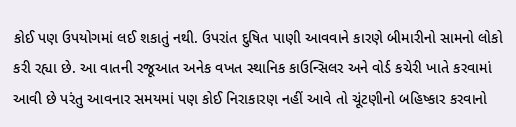કોઈ પણ ઉપયોગમાં લઈ શકાતું નથી. ઉપરાંત દુષિત પાણી આવવાને કારણે બીમારીનો સામનો લોકો કરી રહ્યા છે. આ વાતની રજૂઆત અનેક વખત સ્થાનિક કાઉન્સિલર અને વોર્ડ કચેરી ખાતે કરવામાં આવી છે પરંતુ આવનાર સમયમાં પણ કોઈ નિરાકારણ નહીં આવે તો ચૂંટણીનો બહિષ્કાર કરવાનો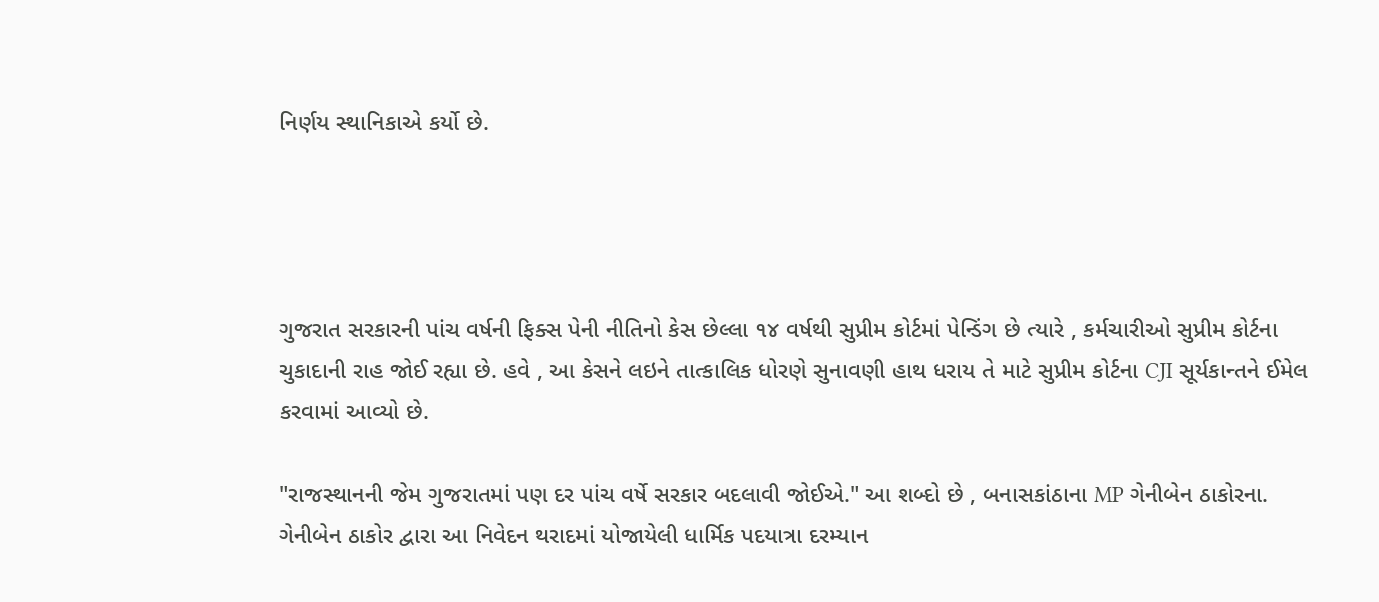નિર્ણય સ્થાનિકાએ કર્યો છે.




ગુજરાત સરકારની પાંચ વર્ષની ફિક્સ પેની નીતિનો કેસ છેલ્લા ૧૪ વર્ષથી સુપ્રીમ કોર્ટમાં પેન્ડિંગ છે ત્યારે , કર્મચારીઓ સુપ્રીમ કોર્ટના ચુકાદાની રાહ જોઈ રહ્યા છે. હવે , આ કેસને લઇને તાત્કાલિક ધોરણે સુનાવણી હાથ ધરાય તે માટે સુપ્રીમ કોર્ટના CJI સૂર્યકાન્તને ઈમેલ કરવામાં આવ્યો છે.

"રાજસ્થાનની જેમ ગુજરાતમાં પણ દર પાંચ વર્ષે સરકાર બદલાવી જોઈએ." આ શબ્દો છે , બનાસકાંઠાના MP ગેનીબેન ઠાકોરના. ગેનીબેન ઠાકોર દ્વારા આ નિવેદન થરાદમાં યોજાયેલી ધાર્મિક પદયાત્રા દરમ્યાન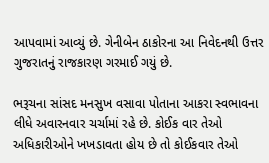આપવામાં આવ્યું છે. ગેનીબેન ઠાકોરના આ નિવેદનથી ઉત્તર ગુજરાતનું રાજકારણ ગરમાઈ ગયું છે.

ભરૂચના સાંસદ મનસુખ વસાવા પોતાના આકરા સ્વભાવના લીધે અવારનવાર ચર્ચામાં રહે છે. કોઈક વાર તેઓ અધિકારીઓને ખખડાવતા હોય છે તો કોઈકવાર તેઓ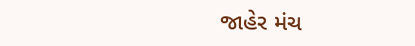જાહેર મંચ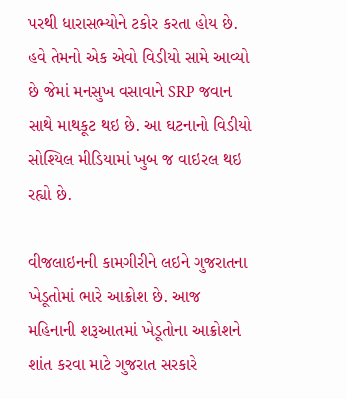પરથી ધારાસભ્યોને ટકોર કરતા હોય છે. હવે તેમનો એક એવો વિડીયો સામે આવ્યો છે જેમાં મનસુખ વસાવાને SRP જવાન સાથે માથકૂટ થઇ છે. આ ઘટનાનો વિડીયો સોશ્યિલ મીડિયામાં ખુબ જ વાઇરલ થઇ રહ્યો છે.

વીજલાઇનની કામગીરીને લઇને ગુજરાતના ખેડૂતોમાં ભારે આક્રોશ છે. આજ મહિનાની શરૂઆતમાં ખેડૂતોના આક્રોશને શાંત કરવા માટે ગુજરાત સરકારે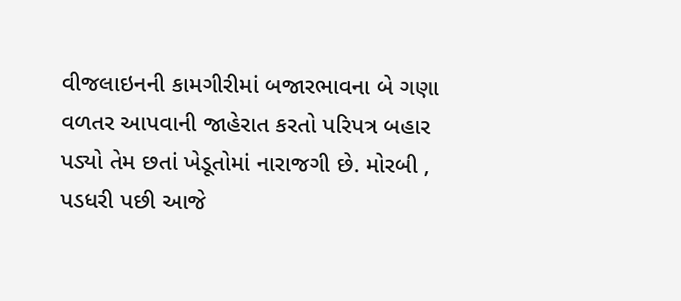વીજલાઇનની કામગીરીમાં બજારભાવના બે ગણા વળતર આપવાની જાહેરાત કરતો પરિપત્ર બહાર પડ્યો તેમ છતાં ખેડૂતોમાં નારાજગી છે. મોરબી , પડધરી પછી આજે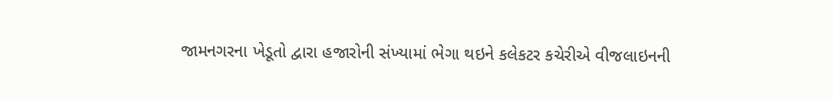જામનગરના ખેડૂતો દ્વારા હજારોની સંખ્યામાં ભેગા થઇને કલેકટર કચેરીએ વીજલાઇનની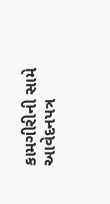કામગીરીની સામે આવેદનપત્ર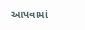આપવામાં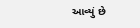આવ્યું છે